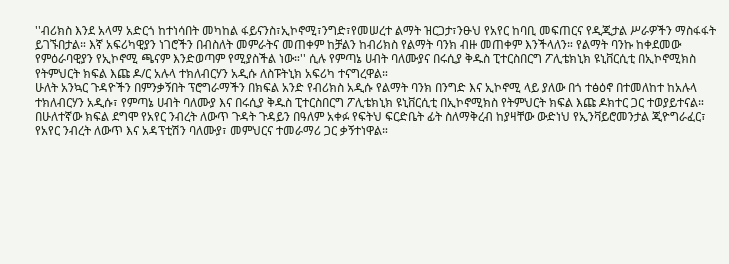''ብሪክስ እንደ አላማ አድርጎ ከተነሳበት መካከል ፋይናንስ፣ኢኮኖሚ፣ንግድ፣የመሠረተ ልማት ዝርጋታ፣ንፁህ የአየር ከባቢ መፍጠርና የዲጂታል ሥራዎችን ማስፋፋት ይገኙበታል። እኛ አፍሪካዊያን ነገሮችን በብስለት መምራትና መጠቀም ከቻልን ከብሪክስ የልማት ባንክ ብዙ መጠቀም እንችላለን። የልማት ባንኩ ከቀደመው የምዕራባዊያን የኢኮኖሚ ጫናም እንድወጣም የሚያስችል ነው።'' ሲሉ የምጣኔ ሀብት ባለሙያና በሩሲያ ቅዱስ ፒተርስበርግ ፖሊቴክኒክ ዩኒቨርሲቲ በኢኮኖሚክስ የትምህርት ክፍል እጩ ዶ/ር አሉላ ተክለብርሃን አዲሱ ለስፑትኒክ አፍሪካ ተናግረዋል።
ሁለት አንኳር ጉዳዮችን በምንቃኝበት ፕሮግራማችን በክፍል አንድ የብሪክስ አዲሱ የልማት ባንክ በንግድ እና ኢኮኖሚ ላይ ያለው በጎ ተፅዕኖ በተመለከተ ከአሉላ ተክለብርሃን አዲሱ፣ የምጣኔ ሀብት ባለሙያ እና በሩሲያ ቅዱስ ፒተርስበርግ ፖሊቴክኒክ ዩኒቨርሲቲ በኢኮኖሚክስ የትምህርት ክፍል እጩ ዶክተር ጋር ተወያይተናል። በሁለተኛው ክፍል ደግሞ የአየር ንብረት ለውጥ ጉዳት ጉዳይን በዓለም አቀፉ የፍትህ ፍርድቤት ፊት ስለማቅረብ ከያዛቸው ውድነህ የኢንቫይሮመንታል ጂዮግራፈር፣ የአየር ንብረት ለውጥ እና አዳፕቲሽን ባለሙያ፣ መምህርና ተመራማሪ ጋር ቃኝተነዋል።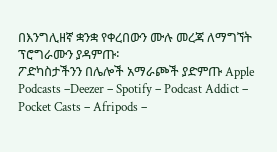በእንግሊዘኛ ቋንቋ የቀረበውን ሙሉ መረጃ ለማግኘት ፕሮግራሙን ያዳምጡ፡
ፖድካስታችንን በሌሎች አማራጮች ያድምጡ Apple Podcasts –Deezer – Spotify – Podcast Addict – Pocket Casts – Afripods –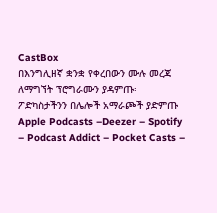CastBox
በእንግሊዘኛ ቋንቋ የቀረበውን ሙሉ መረጃ ለማግኘት ፕሮግራሙን ያዳምጡ፡
ፖድካስታችንን በሌሎች አማራጮች ያድምጡ Apple Podcasts –Deezer – Spotify – Podcast Addict – Pocket Casts –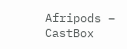Afripods – CastBox